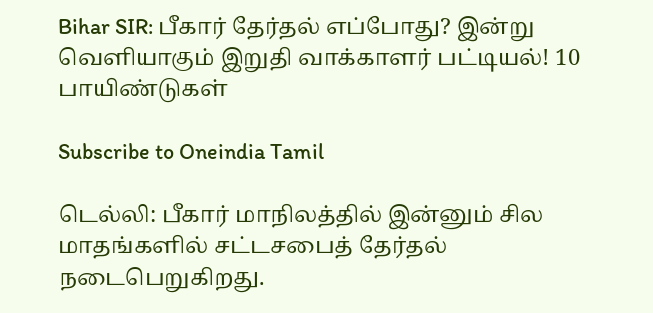Bihar SIR: பீகார் தேர்தல் எப்போது? இன்று வெளியாகும் இறுதி வாக்காளர் பட்டியல்! 10 பாயிண்டுகள்

Subscribe to Oneindia Tamil

டெல்லி: பீகார் மாநிலத்தில் இன்னும் சில மாதங்களில் சட்டசபைத் தேர்தல் நடைபெறுகிறது.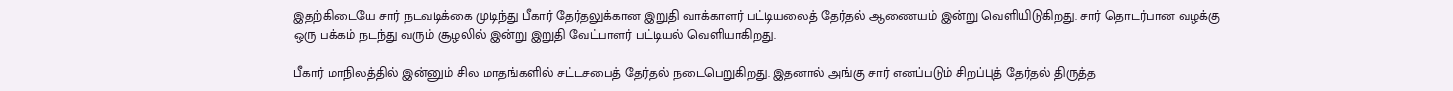இதற்கிடையே சார் நடவடிக்கை முடிந்து பீகார் தேர்தலுக்கான இறுதி வாக்காளர் பட்டியலைத் தேர்தல் ஆணையம் இன்று வெளியிடுகிறது. சார் தொடர்பான வழக்கு ஒரு பக்கம் நடந்து வரும் சூழலில் இன்று இறுதி வேட்பாளர் பட்டியல் வெளியாகிறது.

பீகார் மாநிலத்தில் இன்னும் சில மாதங்களில் சட்டசபைத் தேர்தல் நடைபெறுகிறது. இதனால் அங்கு சார் எனப்படும் சிறப்புத் தேர்தல் திருத்த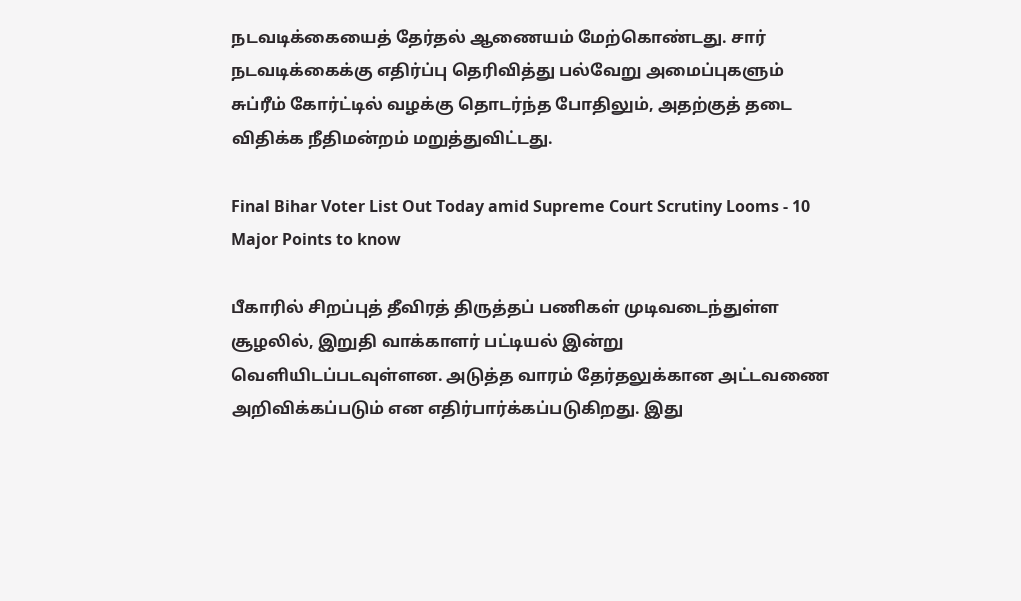நடவடிக்கையைத் தேர்தல் ஆணையம் மேற்கொண்டது. சார் நடவடிக்கைக்கு எதிர்ப்பு தெரிவித்து பல்வேறு அமைப்புகளும் சுப்ரீம் கோர்ட்டில் வழக்கு தொடர்ந்த போதிலும், அதற்குத் தடை விதிக்க நீதிமன்றம் மறுத்துவிட்டது.

Final Bihar Voter List Out Today amid Supreme Court Scrutiny Looms - 10 Major Points to know

பீகாரில் சிறப்புத் தீவிரத் திருத்தப் பணிகள் முடிவடைந்துள்ள சூழலில், இறுதி வாக்காளர் பட்டியல் இன்று வெளியிடப்படவுள்ளன. அடுத்த வாரம் தேர்தலுக்கான அட்டவணை அறிவிக்கப்படும் என எதிர்பார்க்கப்படுகிறது. இது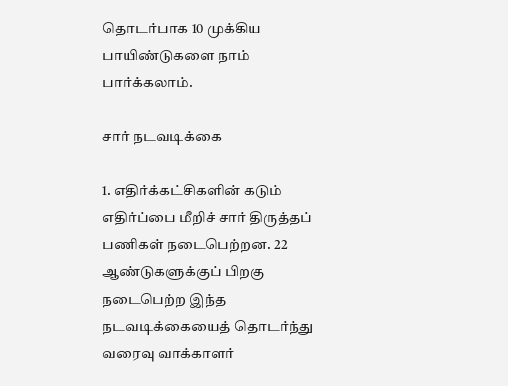தொடர்பாக 10 முக்கிய பாயிண்டுகளை நாம் பார்க்கலாம்.

சார் நடவடிக்கை

1. எதிர்க்கட்சிகளின் கடும் எதிர்ப்பை மீறிச் சார் திருத்தப் பணிகள் நடைபெற்றன. 22 ஆண்டுகளுக்குப் பிறகு நடைபெற்ற இந்த நடவடிக்கையைத் தொடர்ந்து வரைவு வாக்காளர்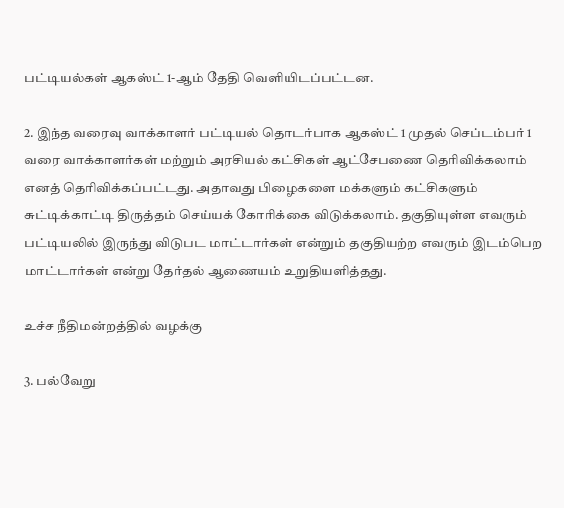பட்டியல்கள் ஆகஸ்ட் 1-ஆம் தேதி வெளியிடப்பட்டன.

2. இந்த வரைவு வாக்காளர் பட்டியல் தொடர்பாக ஆகஸ்ட் 1 முதல் செப்டம்பர் 1 வரை வாக்காளர்கள் மற்றும் அரசியல் கட்சிகள் ஆட்சேபணை தெரிவிக்கலாம் எனத் தெரிவிக்கப்பட்டது. அதாவது பிழைகளை மக்களும் கட்சிகளும் சுட்டிக்காட்டி திருத்தம் செய்யக் கோரிக்கை விடுக்கலாம். தகுதியுள்ள எவரும் பட்டியலில் இருந்து விடுபட மாட்டார்கள் என்றும் தகுதியற்ற எவரும் இடம்பெற மாட்டார்கள் என்று தேர்தல் ஆணையம் உறுதியளித்தது.

உச்ச நீதிமன்றத்தில் வழக்கு

3. பல்வேறு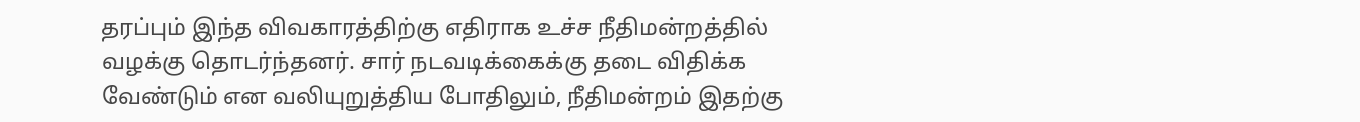தரப்பும் இந்த விவகாரத்திற்கு எதிராக உச்ச நீதிமன்றத்தில் வழக்கு தொடர்ந்தனர். சார் நடவடிக்கைக்கு தடை விதிக்க வேண்டும் என வலியுறுத்திய போதிலும், நீதிமன்றம் இதற்கு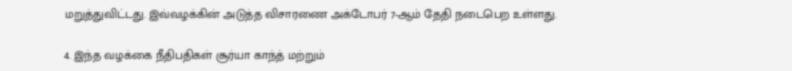மறுத்துவிட்டது. இவ்வழக்கின் அடுத்த விசாரணை அக்டோபர் 7-ஆம் தேதி நடைபெற உள்ளது.

4. இந்த வழக்கை நீதிபதிகள் சூர்யா காந்த் மற்றும்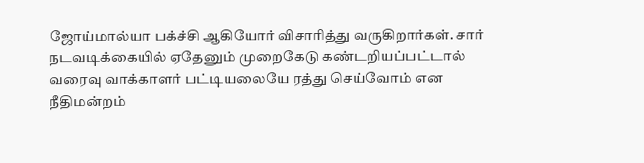ஜோய்மால்யா பக்ச்சி ஆகியோர் விசாரித்து வருகிறார்கள். சார் நடவடிக்கையில் ஏதேனும் முறைகேடு கண்டறியப்பட்டால் வரைவு வாக்காளர் பட்டியலையே ரத்து செய்வோம் என நீதிமன்றம்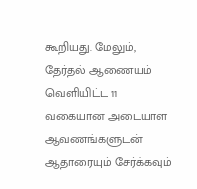கூறியது. மேலும், தேர்தல் ஆணையம் வெளியிட்ட 11 வகையான அடையாள ஆவணங்களுடன் ஆதாரையும் சேர்க்கவும்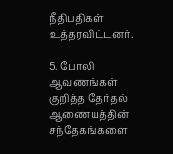நீதிபதிகள் உத்தரவிட்டனர்.

5. போலி ஆவணங்கள் குறித்த தேர்தல் ஆணையத்தின் சந்தேகங்களை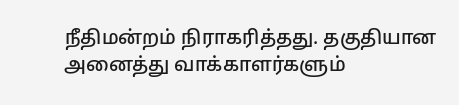நீதிமன்றம் நிராகரித்தது. தகுதியான அனைத்து வாக்காளர்களும்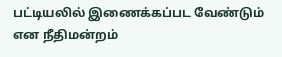பட்டியலில் இணைக்கப்பட வேண்டும் என நீதிமன்றம்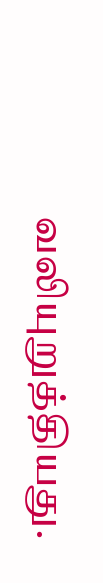வலியுறுத்தியது.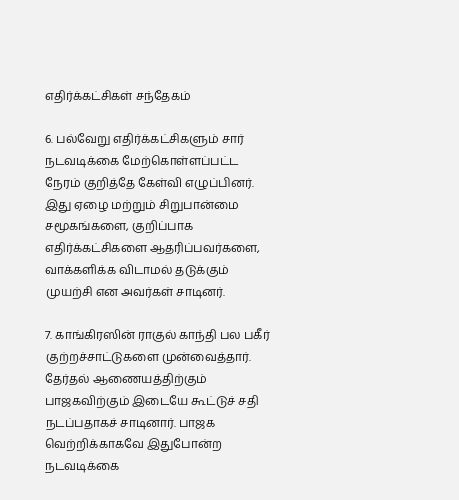எதிர்க்கட்சிகள் சந்தேகம்

6. பல்வேறு எதிர்க்கட்சிகளும் சார் நடவடிக்கை மேற்கொள்ளப்பட்ட நேரம் குறித்தே கேள்வி எழுப்பினர். இது ஏழை மற்றும் சிறுபான்மை சமூகங்களை, குறிப்பாக எதிர்க்கட்சிகளை ஆதரிப்பவர்களை, வாக்களிக்க விடாமல் தடுக்கும் முயற்சி என அவர்கள் சாடினர்.

7. காங்கிரஸின் ராகுல் காந்தி பல பகீர் குற்றச்சாட்டுகளை முன்வைத்தார். தேர்தல் ஆணையத்திற்கும் பாஜகவிற்கும் இடையே கூட்டுச் சதி நடப்பதாகச் சாடினார். பாஜக வெற்றிக்காகவே இதுபோன்ற நடவடிக்கை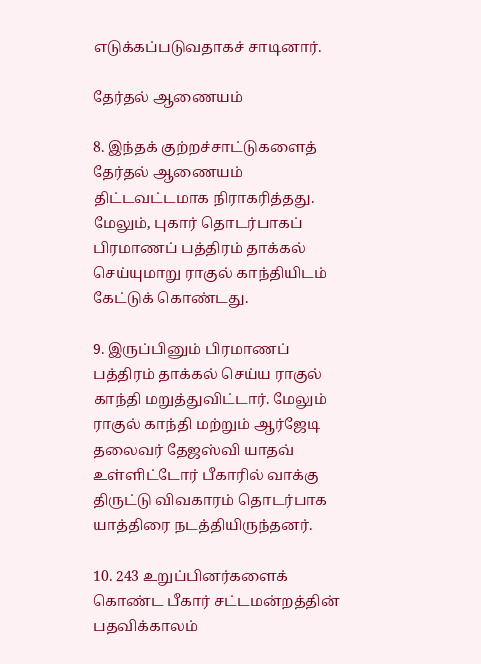எடுக்கப்படுவதாகச் சாடினார்.

தேர்தல் ஆணையம்

8. இந்தக் குற்றச்சாட்டுகளைத் தேர்தல் ஆணையம் திட்டவட்டமாக நிராகரித்தது. மேலும், புகார் தொடர்பாகப் பிரமாணப் பத்திரம் தாக்கல் செய்யுமாறு ராகுல் காந்தியிடம் கேட்டுக் கொண்டது.

9. இருப்பினும் பிரமாணப் பத்திரம் தாக்கல் செய்ய ராகுல் காந்தி மறுத்துவிட்டார். மேலும் ராகுல் காந்தி மற்றும் ஆர்ஜேடி தலைவர் தேஜஸ்வி யாதவ் உள்ளிட்டோர் பீகாரில் வாக்கு திருட்டு விவகாரம் தொடர்பாக யாத்திரை நடத்தியிருந்தனர்.

10. 243 உறுப்பினர்களைக் கொண்ட பீகார் சட்டமன்றத்தின் பதவிக்காலம்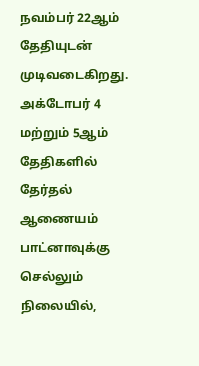நவம்பர் 22ஆம் தேதியுடன் முடிவடைகிறது. அக்டோபர் 4 மற்றும் 5ஆம் தேதிகளில் தேர்தல் ஆணையம் பாட்னாவுக்கு செல்லும் நிலையில்,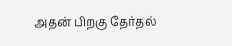அதன் பிறகு தேர்தல்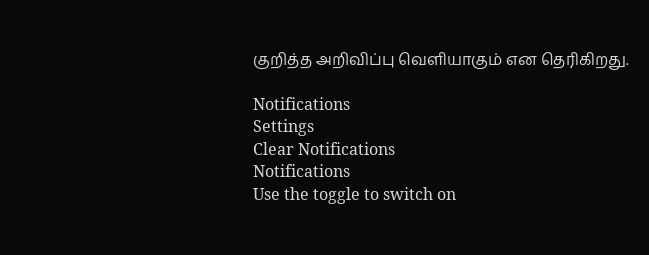குறித்த அறிவிப்பு வெளியாகும் என தெரிகிறது.

Notifications
Settings
Clear Notifications
Notifications
Use the toggle to switch on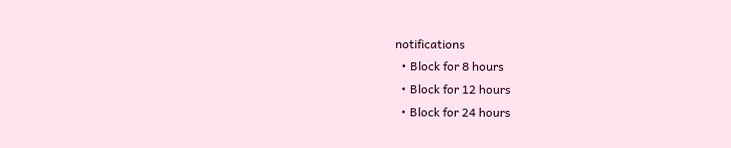notifications
  • Block for 8 hours
  • Block for 12 hours
  • Block for 24 hours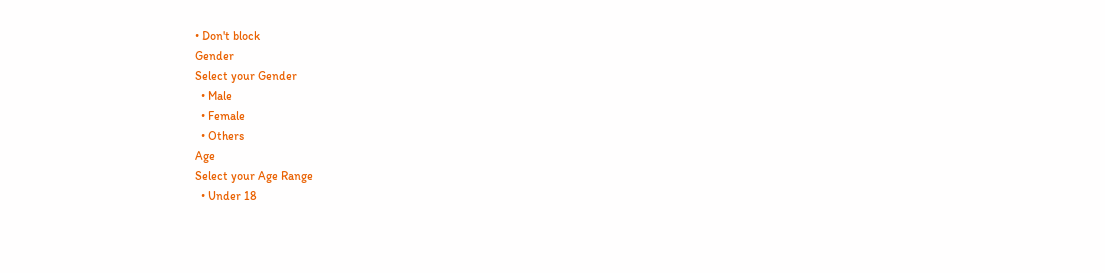• Don't block
Gender
Select your Gender
  • Male
  • Female
  • Others
Age
Select your Age Range
  • Under 18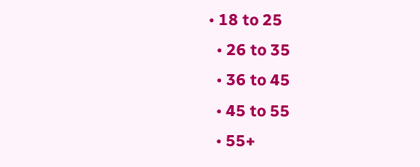• 18 to 25
  • 26 to 35
  • 36 to 45
  • 45 to 55
  • 55+